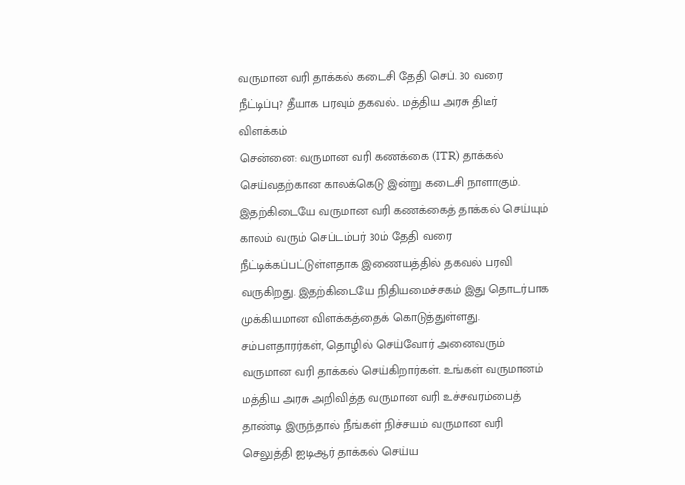வருமான வரி தாக்கல் கடைசி தேதி செப். 30 வரை நீட்டிப்பு? தீயாக பரவும் தகவல்.. மத்திய அரசு திடீர் விளக்கம்
சென்னை: வருமான வரி கணக்கை (ITR) தாக்கல் செய்வதற்கான காலக்கெடு இன்று கடைசி நாளாகும். இதற்கிடையே வருமான வரி கணக்கைத் தாக்கல் செய்யும் காலம் வரும் செப்டம்பர் 30ம் தேதி வரை நீட்டிக்கப்பட்டுள்ளதாக இணையத்தில் தகவல் பரவி வருகிறது. இதற்கிடையே நிதியமைச்சகம் இது தொடர்பாக முக்கியமான விளக்கத்தைக் கொடுத்துள்ளது.
சம்பளதாரர்கள், தொழில் செய்வோர் அனைவரும் வருமான வரி தாக்கல் செய்கிறார்கள். உங்கள் வருமானம் மத்திய அரசு அறிவித்த வருமான வரி உச்சவரம்பைத் தாண்டி இருந்தால் நீங்கள் நிச்சயம் வருமான வரி செலுத்தி ஐடிஆர் தாக்கல் செய்ய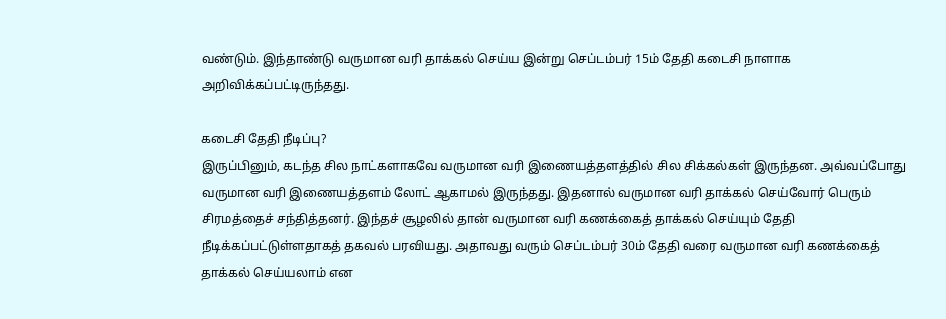வண்டும். இந்தாண்டு வருமான வரி தாக்கல் செய்ய இன்று செப்டம்பர் 15ம் தேதி கடைசி நாளாக அறிவிக்கப்பட்டிருந்தது.

கடைசி தேதி நீடிப்பு?
இருப்பினும், கடந்த சில நாட்களாகவே வருமான வரி இணையத்தளத்தில் சில சிக்கல்கள் இருந்தன. அவ்வப்போது வருமான வரி இணையத்தளம் லோட் ஆகாமல் இருந்தது. இதனால் வருமான வரி தாக்கல் செய்வோர் பெரும் சிரமத்தைச் சந்தித்தனர். இந்தச் சூழலில் தான் வருமான வரி கணக்கைத் தாக்கல் செய்யும் தேதி நீடிக்கப்பட்டுள்ளதாகத் தகவல் பரவியது. அதாவது வரும் செப்டம்பர் 30ம் தேதி வரை வருமான வரி கணக்கைத் தாக்கல் செய்யலாம் என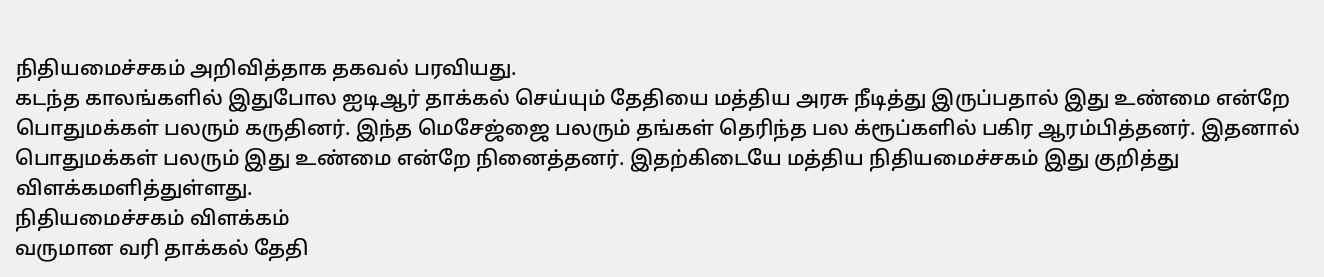நிதியமைச்சகம் அறிவித்தாக தகவல் பரவியது.
கடந்த காலங்களில் இதுபோல ஐடிஆர் தாக்கல் செய்யும் தேதியை மத்திய அரசு நீடித்து இருப்பதால் இது உண்மை என்றே பொதுமக்கள் பலரும் கருதினர். இந்த மெசேஜ்ஜை பலரும் தங்கள் தெரிந்த பல க்ரூப்களில் பகிர ஆரம்பித்தனர். இதனால் பொதுமக்கள் பலரும் இது உண்மை என்றே நினைத்தனர். இதற்கிடையே மத்திய நிதியமைச்சகம் இது குறித்து விளக்கமளித்துள்ளது.
நிதியமைச்சகம் விளக்கம்
வருமான வரி தாக்கல் தேதி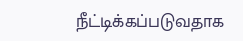நீட்டிக்கப்படுவதாக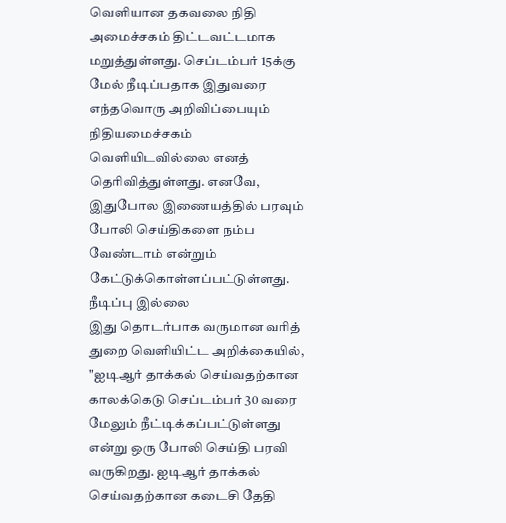வெளியான தகவலை நிதி அமைச்சகம் திட்டவட்டமாக மறுத்துள்ளது. செப்டம்பர் 15க்கு மேல் நீடிப்பதாக இதுவரை எந்தவொரு அறிவிப்பையும் நிதியமைச்சகம் வெளியிடவில்லை எனத் தெரிவித்துள்ளது. எனவே, இதுபோல இணையத்தில் பரவும் போலி செய்திகளை நம்ப வேண்டாம் என்றும் கேட்டுக்கொள்ளப்பட்டுள்ளது.
நீடிப்பு இல்லை
இது தொடர்பாக வருமான வரித் துறை வெளியிட்ட அறிக்கையில், "ஐடிஆர் தாக்கல் செய்வதற்கான காலக்கெடு செப்டம்பர் 30 வரை மேலும் நீட்டிக்கப்பட்டுள்ளது என்று ஒரு போலி செய்தி பரவி வருகிறது. ஐடிஆர் தாக்கல் செய்வதற்கான கடைசி தேதி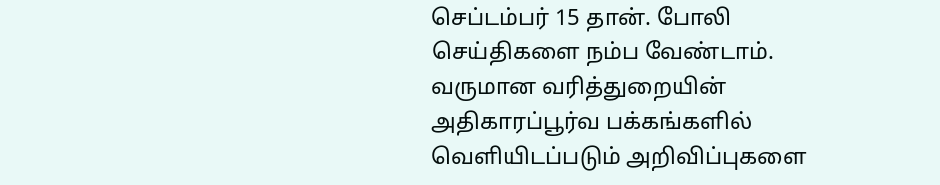செப்டம்பர் 15 தான். போலி செய்திகளை நம்ப வேண்டாம். வருமான வரித்துறையின் அதிகாரப்பூர்வ பக்கங்களில் வெளியிடப்படும் அறிவிப்புகளை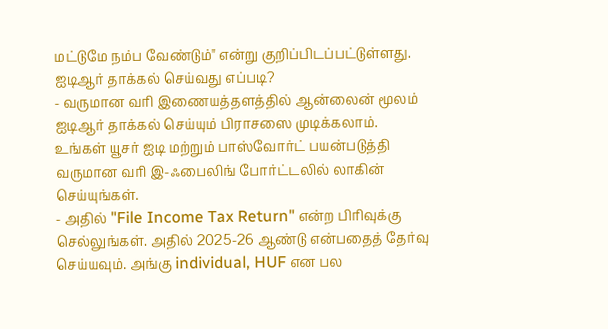மட்டுமே நம்ப வேண்டும்" என்று குறிப்பிடப்பட்டுள்ளது.
ஐடிஆர் தாக்கல் செய்வது எப்படி?
- வருமான வரி இணையத்தளத்தில் ஆன்லைன் மூலம் ஐடிஆர் தாக்கல் செய்யும் பிராசஸை முடிக்கலாம். உங்கள் யூசர் ஐடி மற்றும் பாஸ்வோர்ட் பயன்படுத்தி வருமான வரி இ-ஃபைலிங் போர்ட்டலில் லாகின் செய்யுங்கள்.
- அதில் "File Income Tax Return" என்ற பிரிவுக்கு செல்லுங்கள். அதில் 2025-26 ஆண்டு என்பதைத் தேர்வு செய்யவும். அங்கு individual, HUF என பல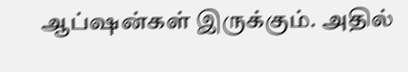ஆப்ஷன்கள் இருக்கும். அதில்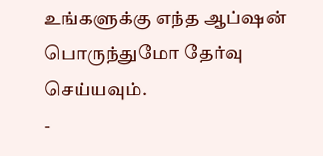உங்களுக்கு எந்த ஆப்ஷன் பொருந்துமோ தேர்வு செய்யவும்.
-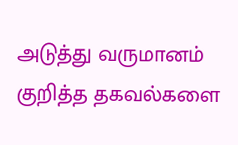அடுத்து வருமானம் குறித்த தகவல்களை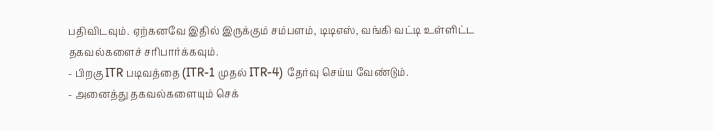பதிவிடவும். ஏற்கனவே இதில் இருக்கும் சம்பளம், டிடிஎஸ், வங்கி வட்டி உள்ளிட்ட தகவல்களைச் சரிபார்க்கவும்.
- பிறகு ITR படிவத்தை (ITR-1 முதல் ITR-4) தேர்வு செய்ய வேண்டும்.
- அனைத்து தகவல்களையும் செக்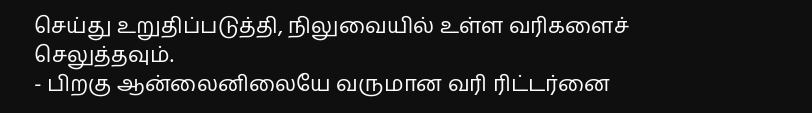செய்து உறுதிப்படுத்தி, நிலுவையில் உள்ள வரிகளைச் செலுத்தவும்.
- பிறகு ஆன்லைனிலையே வருமான வரி ரிட்டர்னை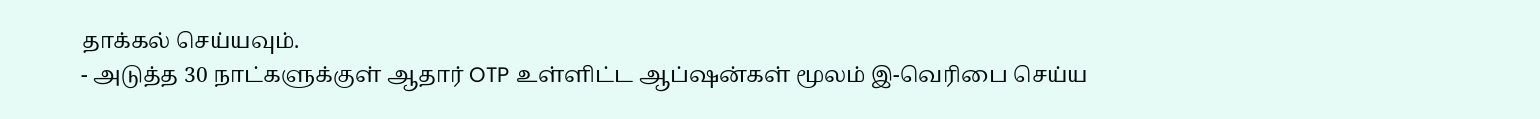தாக்கல் செய்யவும்.
- அடுத்த 30 நாட்களுக்குள் ஆதார் OTP உள்ளிட்ட ஆப்ஷன்கள் மூலம் இ-வெரிபை செய்ய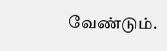வேண்டும்.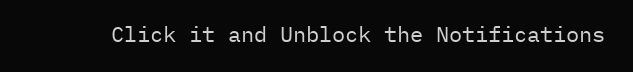Click it and Unblock the Notifications